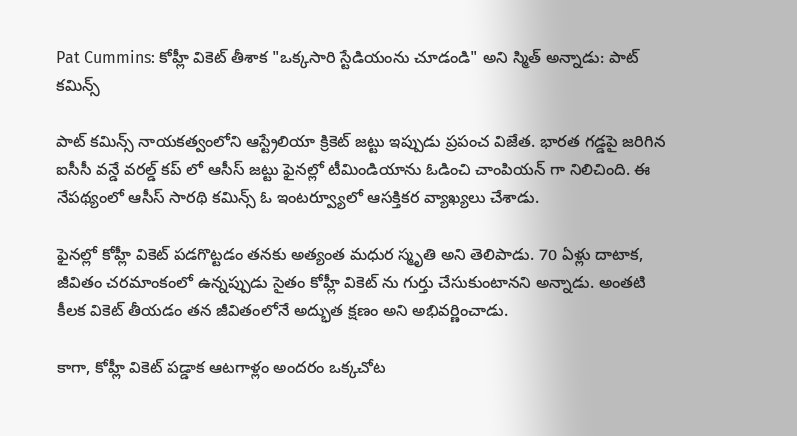Pat Cummins: కోహ్లీ వికెట్ తీశాక "ఒక్కసారి స్టేడియంను చూడండి" అని స్మిత్ అన్నాడు: పాట్ కమిన్స్

పాట్ కమిన్స్ నాయకత్వంలోని ఆస్ట్రేలియా క్రికెట్ జట్టు ఇప్పుడు ప్రపంచ విజేత. భారత గడ్డపై జరిగిన ఐసీసీ వన్డే వరల్డ్ కప్ లో ఆసీస్ జట్టు ఫైనల్లో టీమిండియాను ఓడించి చాంపియన్ గా నిలిచింది. ఈ నేపథ్యంలో ఆసీస్ సారథి కమిన్స్ ఓ ఇంటర్వ్యూలో ఆసక్తికర వ్యాఖ్యలు చేశాడు.

ఫైనల్లో కోహ్లీ వికెట్ పడగొట్టడం తనకు అత్యంత మధుర స్మృతి అని తెలిపాడు. 70 ఏళ్లు దాటాక, జీవితం చరమాంకంలో ఉన్నప్పుడు సైతం కోహ్లీ వికెట్ ను గుర్తు చేసుకుంటానని అన్నాడు. అంతటి కీలక వికెట్ తీయడం తన జీవితంలోనే అద్భుత క్షణం అని అభివర్ణించాడు.

కాగా, కోహ్లీ వికెట్ పడ్డాక ఆటగాళ్లం అందరం ఒక్కచోట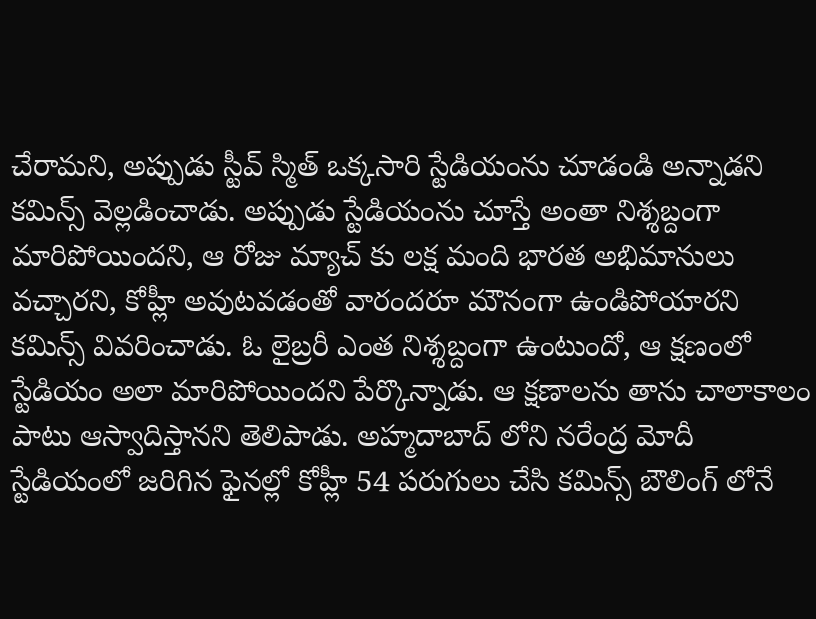చేరామని, అప్పుడు స్టీవ్ స్మిత్ ఒక్కసారి స్టేడియంను చూడండి అన్నాడని కమిన్స్ వెల్లడించాడు. అప్పుడు స్టేడియంను చూస్తే అంతా నిశ్శబ్దంగా మారిపోయిందని, ఆ రోజు మ్యాచ్ కు లక్ష మంది భారత అభిమానులు వచ్చారని, కోహ్లీ అవుటవడంతో వారందరూ మౌనంగా ఉండిపోయారని కమిన్స్ వివరించాడు. ఓ లైబ్రరీ ఎంత నిశ్శబ్దంగా ఉంటుందో, ఆ క్షణంలో స్టేడియం అలా మారిపోయిందని పేర్కొన్నాడు. ఆ క్షణాలను తాను చాలాకాలం పాటు ఆస్వాదిస్తానని తెలిపాడు. అహ్మదాబాద్ లోని నరేంద్ర మోదీ స్టేడియంలో జరిగిన ఫైనల్లో కోహ్లీ 54 పరుగులు చేసి కమిన్స్ బౌలింగ్ లోనే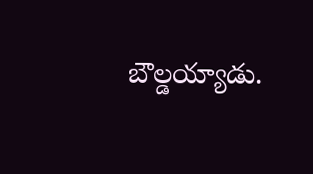బౌల్డయ్యాడు.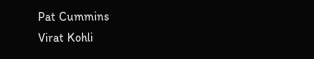Pat Cummins
Virat Kohli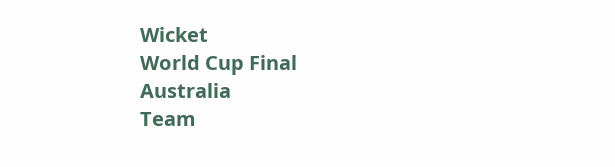Wicket
World Cup Final
Australia
Team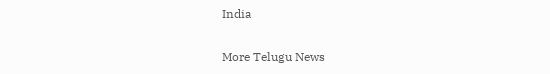India

More Telugu News